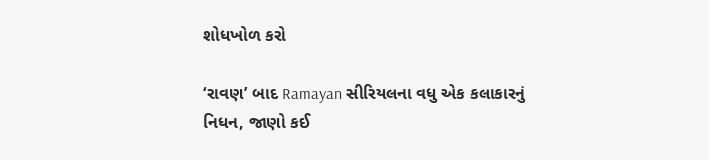શોધખોળ કરો

‘રાવણ’ બાદ Ramayan સીરિયલના વધુ એક કલાકારનું નિધન, જાણો કઈ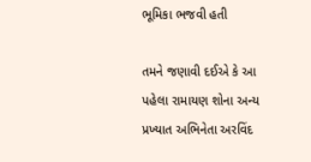ભૂમિકા ભજવી હતી

તમને જણાવી દઈએ કે આ પહેલા રામાયણ શોના અન્ય પ્રખ્યાત અભિનેતા અરવિંદ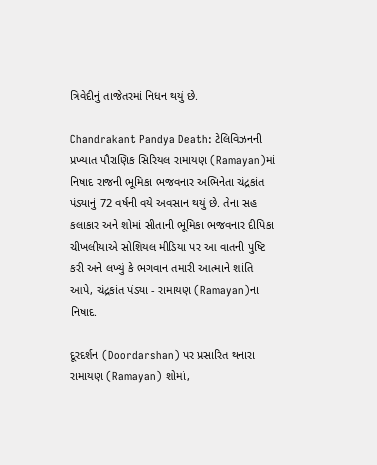ત્રિવેદીનું તાજેતરમાં નિધન થયું છે.

Chandrakant Pandya Death: ટેલિવિઝનની પ્રખ્યાત પૌરાણિક સિરિયલ રામાયણ (Ramayan)માં નિષાદ રાજની ભૂમિકા ભજવનાર અભિનેતા ચંદ્રકાંત પંડ્યાનું 72 વર્ષની વયે અવસાન થયું છે. તેના સહ કલાકાર અને શોમાં સીતાની ભૂમિકા ભજવનાર દીપિકા ચીખલીયાએ સોશિયલ મીડિયા પર આ વાતની પુષ્ટિ કરી અને લખ્યું કે ભગવાન તમારી આત્માને શાંતિ આપે, ચંદ્રકાંત પંડ્યા - રામાયણ (Ramayan)ના નિષાદ.

દૂરદર્શન (Doordarshan) પર પ્રસારિત થનારા રામાયણ (Ramayan) શોમાં,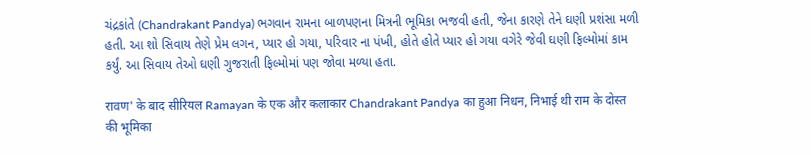ચંદ્રકાંતે (Chandrakant Pandya) ભગવાન રામના બાળપણના મિત્રની ભૂમિકા ભજવી હતી, જેના કારણે તેને ઘણી પ્રશંસા મળી હતી. આ શો સિવાય તેણે પ્રેમ લગન, પ્યાર હો ગયા, પરિવાર ના પંખી, હોતે હોતે પ્યાર હો ગયા વગેરે જેવી ઘણી ફિલ્મોમાં કામ કર્યું. આ સિવાય તેઓ ઘણી ગુજરાતી ફિલ્મોમાં પણ જોવા મળ્યા હતા.

रावण' के बाद सीरियल Ramayan के एक और कलाकार Chandrakant Pandya का हुआ निधन, निभाई थी राम के दोस्त की भूमिका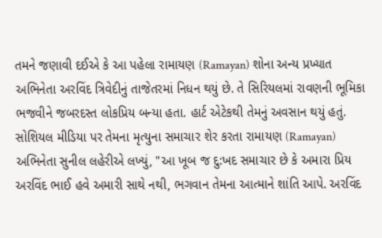તમને જણાવી દઈએ કે આ પહેલા રામાયણ (Ramayan) શોના અન્ય પ્રખ્યાત અભિનેતા અરવિંદ ત્રિવેદીનું તાજેતરમાં નિધન થયું છે. તે સિરિયલમાં રાવણની ભૂમિકા ભજવીને જબરદસ્ત લોકપ્રિય બન્યા હતા. હાર્ટ એટેકથી તેમનું અવસાન થયું હતું. સોશિયલ મીડિયા પર તેમના મૃત્યુના સમાચાર શેર કરતા રામાયણ (Ramayan) અભિનેતા સુનીલ લહેરીએ લખ્યું, "આ ખૂબ જ દુ:ખદ સમાચાર છે કે અમારા પ્રિય અરવિંદ ભાઈ હવે અમારી સાથે નથી, ભગવાન તેમના આત્માને શાંતિ આપે. અરવિંદ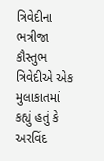ત્રિવેદીના ભત્રીજા કૌસ્તુભ ત્રિવેદીએ એક મુલાકાતમાં કહ્યું હતું કે અરવિંદ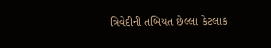ત્રિવેદીની તબિયત છેલ્લા કેટલાક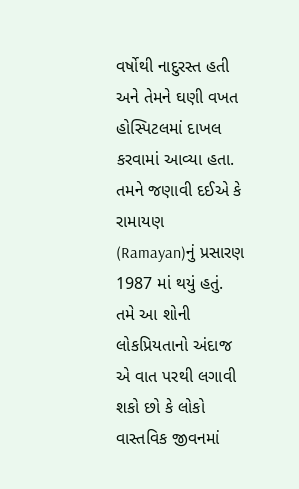વર્ષોથી નાદુરસ્ત હતી અને તેમને ઘણી વખત હોસ્પિટલમાં દાખલ કરવામાં આવ્યા હતા. તમને જણાવી દઈએ કે રામાયણ (Ramayan)નું પ્રસારણ 1987 માં થયું હતું. તમે આ શોની લોકપ્રિયતાનો અંદાજ એ વાત પરથી લગાવી શકો છો કે લોકો વાસ્તવિક જીવનમાં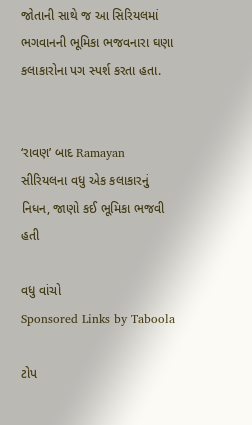જોતાની સાથે જ આ સિરિયલમાં ભગવાનની ભૂમિકા ભજવનારા ઘણા કલાકારોના પગ સ્પર્શ કરતા હતા.


‘રાવણ’ બાદ Ramayan સીરિયલના વધુ એક કલાકારનું નિધન, જાણો કઈ ભૂમિકા ભજવી હતી

વધુ વાંચો
Sponsored Links by Taboola

ટોપ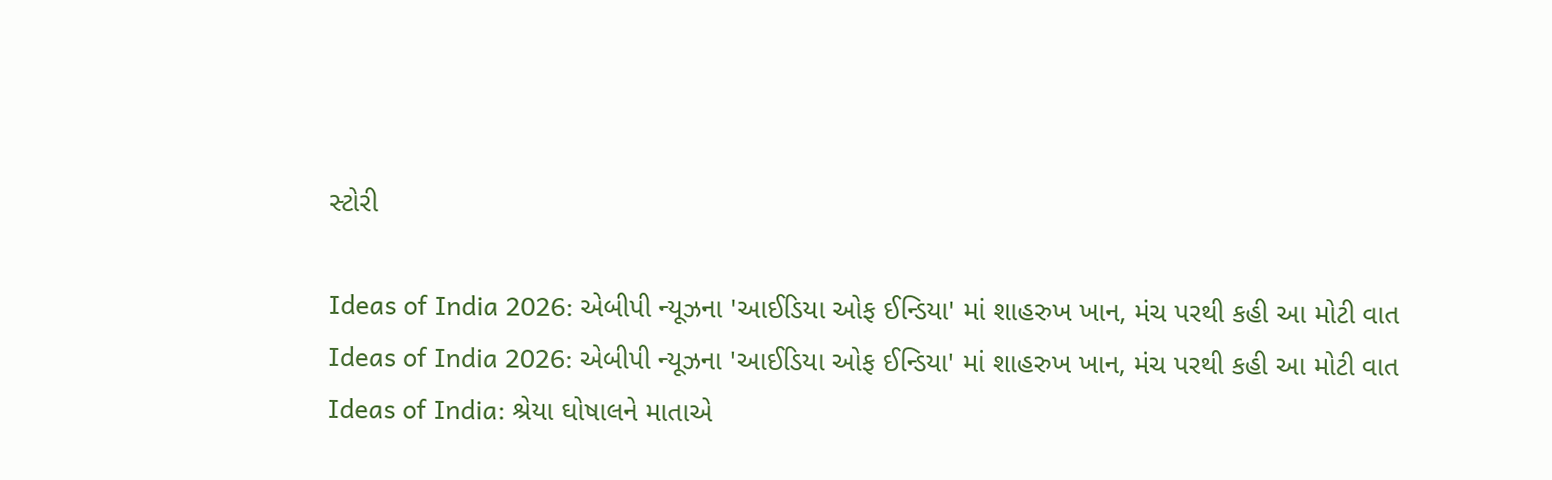સ્ટોરી

Ideas of India 2026: એબીપી ન્યૂઝના 'આઈડિયા ઓફ ઈન્ડિયા' માં શાહરુખ ખાન, મંચ પરથી કહી આ મોટી વાત
Ideas of India 2026: એબીપી ન્યૂઝના 'આઈડિયા ઓફ ઈન્ડિયા' માં શાહરુખ ખાન, મંચ પરથી કહી આ મોટી વાત
Ideas of India: શ્રેયા ઘોષાલને માતાએ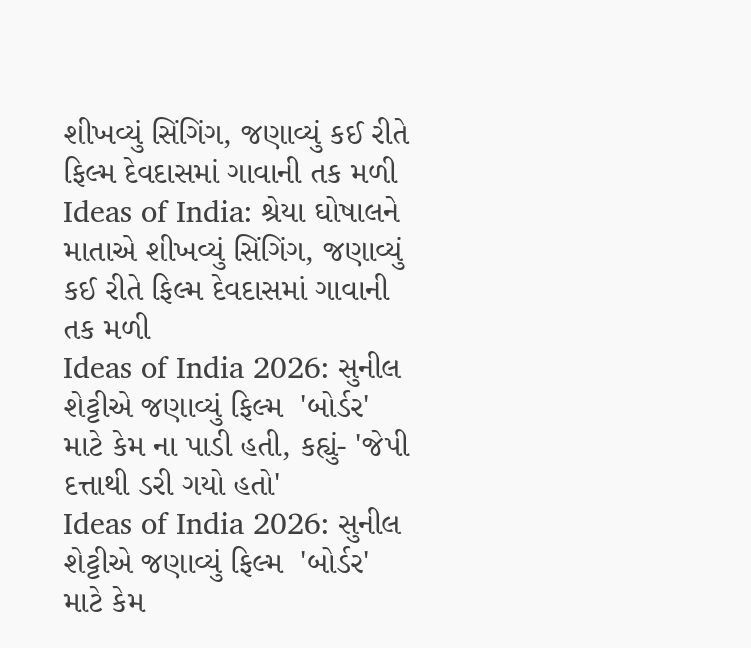શીખવ્યું સિંગિંગ, જણાવ્યું કઈ રીતે ફિલ્મ દેવદાસમાં ગાવાની તક મળી
Ideas of India: શ્રેયા ઘોષાલને માતાએ શીખવ્યું સિંગિંગ, જણાવ્યું કઈ રીતે ફિલ્મ દેવદાસમાં ગાવાની તક મળી
Ideas of India 2026: સુનીલ શેટ્ટીએ જણાવ્યું ફિલ્મ  'બોર્ડર' માટે કેમ ના પાડી હતી, કહ્યું- 'જેપી દત્તાથી ડરી ગયો હતો'
Ideas of India 2026: સુનીલ શેટ્ટીએ જણાવ્યું ફિલ્મ  'બોર્ડર' માટે કેમ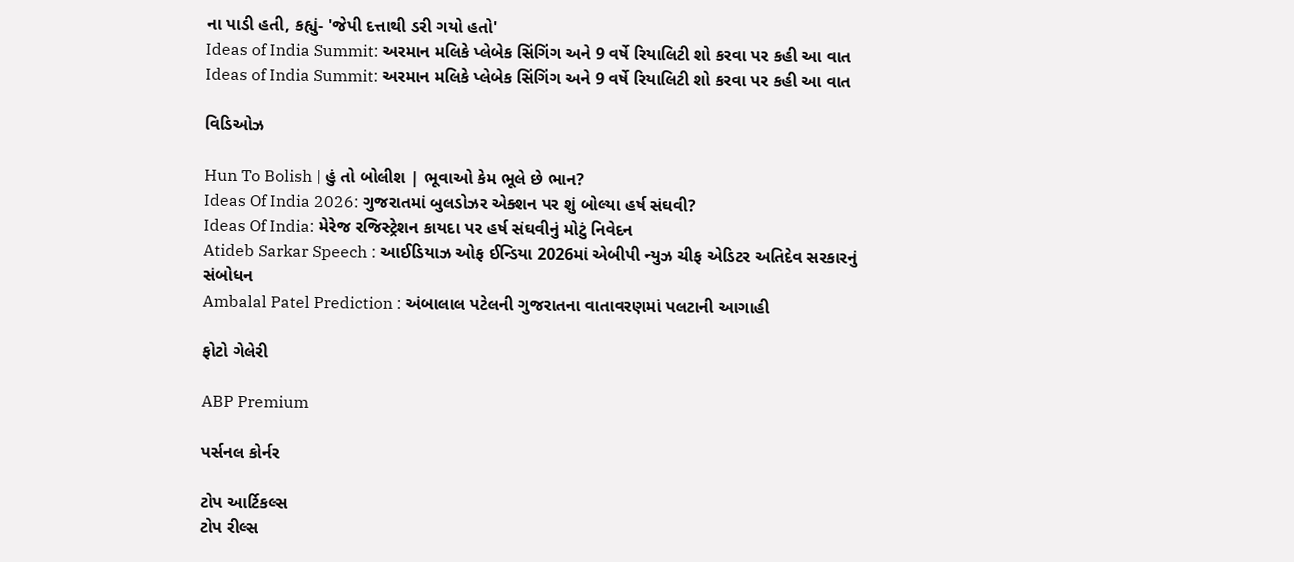ના પાડી હતી, કહ્યું- 'જેપી દત્તાથી ડરી ગયો હતો'
Ideas of India Summit: અરમાન મલિકે પ્લેબેક સિંગિંગ અને 9 વર્ષે રિયાલિટી શો કરવા પર કહી આ વાત
Ideas of India Summit: અરમાન મલિકે પ્લેબેક સિંગિંગ અને 9 વર્ષે રિયાલિટી શો કરવા પર કહી આ વાત

વિડિઓઝ

Hun To Bolish | હું તો બોલીશ | ભૂવાઓ કેમ ભૂલે છે ભાન?
Ideas Of India 2026: ગુજરાતમાં બુલડોઝર એક્શન પર શું બોલ્યા હર્ષ સંઘવી?
Ideas Of India: મેરેજ રજિસ્ટ્રેશન કાયદા પર હર્ષ સંઘવીનું મોટું નિવેદન
Atideb Sarkar Speech : આઈડિયાઝ ઓફ ઈન્ડિયા 2026માં એબીપી ન્યુઝ ચીફ એડિટર અતિદેવ સરકારનું સંબોધન
Ambalal Patel Prediction : અંબાલાલ પટેલની ગુજરાતના વાતાવરણમાં પલટાની આગાહી

ફોટો ગેલેરી

ABP Premium

પર્સનલ કોર્નર

ટોપ આર્ટિકલ્સ
ટોપ રીલ્સ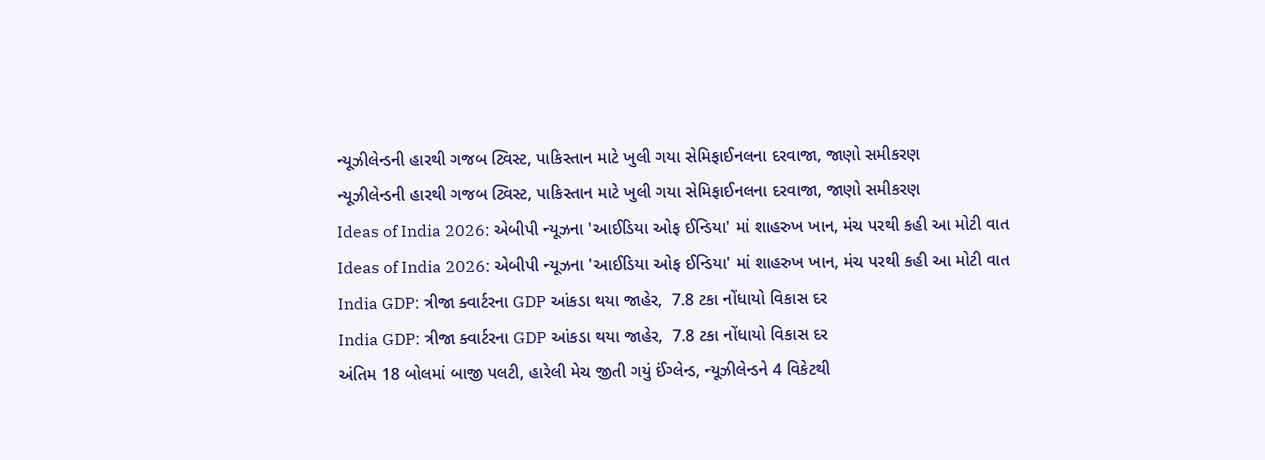ન્યૂઝીલેન્ડની હારથી ગજબ ટ્વિસ્ટ, પાકિસ્તાન માટે ખુલી ગયા સેમિફાઈનલના દરવાજા, જાણો સમીકરણ
ન્યૂઝીલેન્ડની હારથી ગજબ ટ્વિસ્ટ, પાકિસ્તાન માટે ખુલી ગયા સેમિફાઈનલના દરવાજા, જાણો સમીકરણ
Ideas of India 2026: એબીપી ન્યૂઝના 'આઈડિયા ઓફ ઈન્ડિયા' માં શાહરુખ ખાન, મંચ પરથી કહી આ મોટી વાત
Ideas of India 2026: એબીપી ન્યૂઝના 'આઈડિયા ઓફ ઈન્ડિયા' માં શાહરુખ ખાન, મંચ પરથી કહી આ મોટી વાત
India GDP: ત્રીજા ક્વાર્ટરના GDP આંકડા થયા જાહેર,  7.8 ટકા નોંધાયો વિકાસ દર
India GDP: ત્રીજા ક્વાર્ટરના GDP આંકડા થયા જાહેર,  7.8 ટકા નોંધાયો વિકાસ દર
અંતિમ 18 બોલમાં બાજી પલટી, હારેલી મેચ જીતી ગયું ઈંગ્લેન્ડ, ન્યૂઝીલેન્ડને 4 વિકેટથી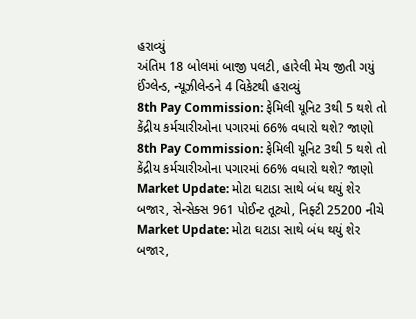હરાવ્યું
અંતિમ 18 બોલમાં બાજી પલટી, હારેલી મેચ જીતી ગયું ઈંગ્લેન્ડ, ન્યૂઝીલેન્ડને 4 વિકેટથી હરાવ્યું
8th Pay Commission: ફેમિલી યૂનિટ 3થી 5 થશે તો કેંદ્રીય કર્મચારીઓના પગારમાં 66% વધારો થશે? જાણો
8th Pay Commission: ફેમિલી યૂનિટ 3થી 5 થશે તો કેંદ્રીય કર્મચારીઓના પગારમાં 66% વધારો થશે? જાણો
Market Update: મોટા ઘટાડા સાથે બંધ થયું શેર બજાર, સેન્સેક્સ 961 પોઈન્ટ તૂટ્યો, નિફ્ટી 25200 નીચે
Market Update: મોટા ઘટાડા સાથે બંધ થયું શેર બજાર,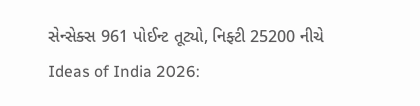સેન્સેક્સ 961 પોઈન્ટ તૂટ્યો, નિફ્ટી 25200 નીચે
Ideas of India 2026: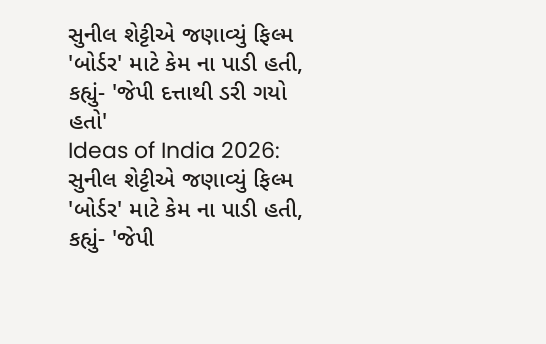સુનીલ શેટ્ટીએ જણાવ્યું ફિલ્મ  'બોર્ડર' માટે કેમ ના પાડી હતી, કહ્યું- 'જેપી દત્તાથી ડરી ગયો હતો'
Ideas of India 2026: સુનીલ શેટ્ટીએ જણાવ્યું ફિલ્મ  'બોર્ડર' માટે કેમ ના પાડી હતી, કહ્યું- 'જેપી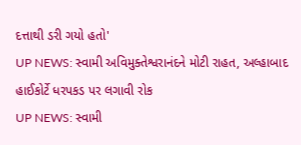દત્તાથી ડરી ગયો હતો'
UP NEWS: સ્વામી અવિમુક્તેશ્વરાનંદને મોટી રાહત, અલ્હાબાદ હાઈકોર્ટે ધરપકડ પર લગાવી રોક
UP NEWS: સ્વામી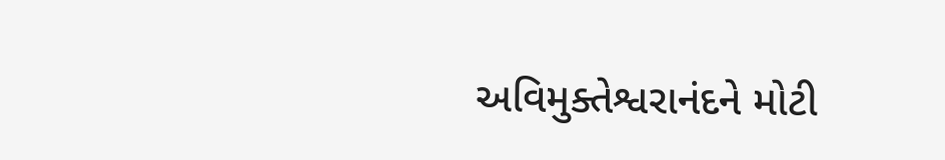અવિમુક્તેશ્વરાનંદને મોટી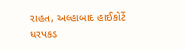રાહત, અલ્હાબાદ હાઈકોર્ટે ધરપકડ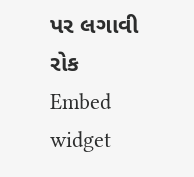પર લગાવી રોક
Embed widget